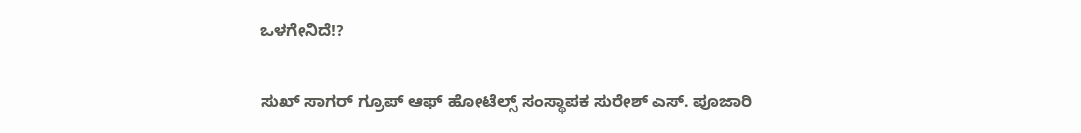ಒಳಗೇನಿದೆ!?

ಸುಖ್‌ ಸಾಗರ್‌ ಗ್ರೂಪ್‌ ಆಫ್‌ ಹೋಟೆಲ್ಸ್‌ ಸಂಸ್ಥಾಪಕ ಸುರೇಶ್‌ ಎಸ್. ಪೂಜಾರಿ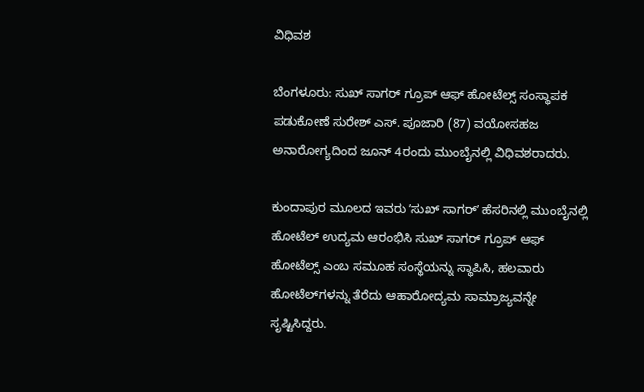ವಿಧಿವಶ

ಬೆಂಗಳೂರು: ಸುಖ್‌ ಸಾಗರ್‌ ಗ್ರೂಪ್‌ ಆಫ್ ಹೋಟೆಲ್ಸ್‌ ಸಂಸ್ಥಾಪಕ ಪಡುಕೋಣೆ ಸುರೇಶ್‌ ಎಸ್‌. ಪೂಜಾರಿ (87) ವಯೋಸಹಜ ಅನಾರೋಗ್ಯದಿಂದ ಜೂನ್‌ 4ರಂದು ಮುಂಬೈನಲ್ಲಿ ವಿಧಿವಶರಾದರು.

ಕುಂದಾಪುರ ಮೂಲದ ಇವರು ‌ʼಸುಖ್‌ ಸಾಗರ್‌ʼ ಹೆಸರಿನಲ್ಲಿ ಮುಂಬೈನಲ್ಲಿ ಹೋಟೆಲ್‌ ಉದ್ಯಮ ಆರಂಭಿಸಿ ಸುಖ್‌ ಸಾಗರ್‌ ಗ್ರೂಪ್‌ ಆಫ್‌ ಹೋಟೆಲ್ಸ್‌ ಎಂಬ ಸಮೂಹ ಸಂಸ್ಥೆಯನ್ನು ಸ್ಥಾಪಿಸಿ, ಹಲವಾರು ಹೋಟೆಲ್‌ಗಳನ್ನು ತೆರೆದು ಆಹಾರೋದ್ಯಮ ಸಾಮ್ರಾಜ್ಯವನ್ನೇ ಸೃಷ್ಟಿಸಿದ್ದರು.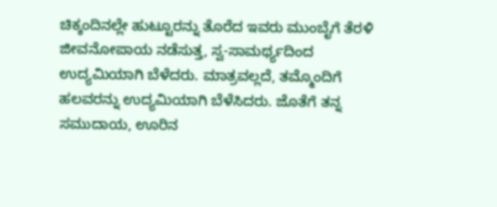ಚಿಕ್ಕಂದಿನಲ್ಲೇ ಹುಟ್ಟೂರನ್ನು ತೊರೆದ ಇವರು ಮುಂಬೈಗೆ ತೆರಳಿ ಜೀವನೋಪಾಯ ನಡೆಸುತ್ತ, ಸ್ವ-ಸಾಮರ್ಥ್ಯದಿಂದ ಉದ್ಯಮಿಯಾಗಿ ಬೆಳೆದರು. ಮಾತ್ರವಲ್ಲದೆ, ತಮ್ಮೊಂದಿಗೆ ಹಲವರನ್ನು ಉದ್ಯಮಿಯಾಗಿ ಬೆಳೆಸಿದರು. ಜೊತೆಗೆ ತನ್ನ ಸಮುದಾಯ, ಊರಿನ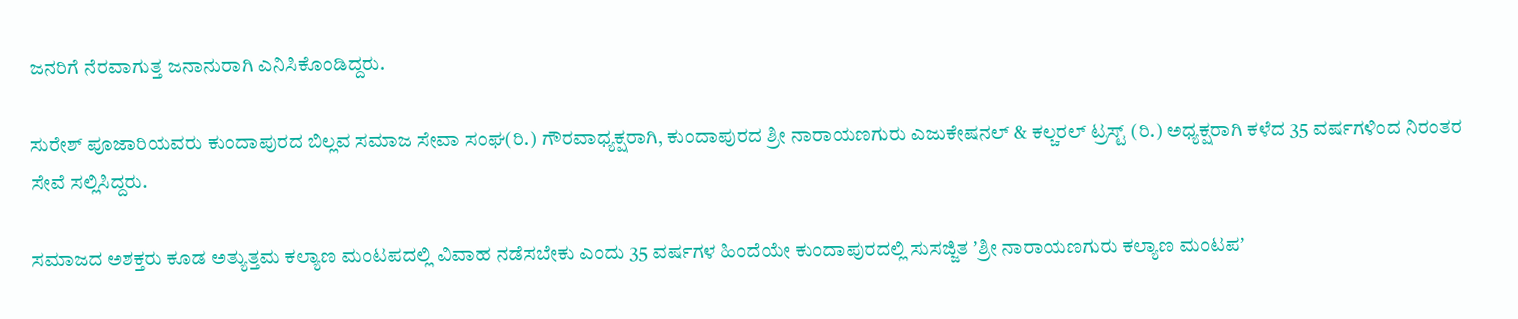ಜನರಿಗೆ ನೆರವಾಗುತ್ತ ಜನಾನುರಾಗಿ ಎನಿಸಿಕೊಂಡಿದ್ದರು.

ಸುರೇಶ್‌ ಪೂಜಾರಿಯವರು ಕುಂದಾಪುರದ ಬಿಲ್ಲವ ಸಮಾಜ ಸೇವಾ ಸಂಘ(ರಿ.) ಗೌರವಾಧ್ಯಕ್ಷರಾಗಿ, ಕುಂದಾಪುರದ ಶ್ರೀ ನಾರಾಯಣಗುರು ಎಜುಕೇಷನಲ್ & ಕಲ್ಚರಲ್ ಟ್ರಸ್ಟ್ (ರಿ.) ಅಧ್ಯಕ್ಷರಾಗಿ ಕಳೆದ 35 ವರ್ಷಗಳಿಂದ ನಿರಂತರ ಸೇವೆ ಸಲ್ಲಿಸಿದ್ದರು.

ಸಮಾಜದ ಅಶಕ್ತರು ಕೂಡ ಅತ್ಯುತ್ತಮ ಕಲ್ಯಾಣ ಮಂಟಪದಲ್ಲಿ ವಿವಾಹ ನಡೆಸಬೇಕು ಎಂದು 35 ವರ್ಷಗಳ ಹಿಂದೆಯೇ ಕುಂದಾಪುರದಲ್ಲಿ ಸುಸಜ್ಜಿತ ʼಶ್ರೀ ನಾರಾಯಣಗುರು ಕಲ್ಯಾಣ ಮಂಟಪʼ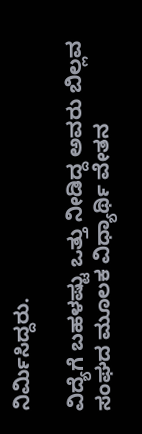ನಿರ್ಮಿಸಿದ್ದರು.

ವಿದ್ಯೆಗೆ ಬಹಳಷ್ಟು ಒತ್ತು ನೀಡಿದ್ದ ಅವರು ಬಿಲ್ಲವ ಸಂಘದ ಮೂಲಕ ವಿಧ್ಯಾರ್ಥಿ ವೇತನ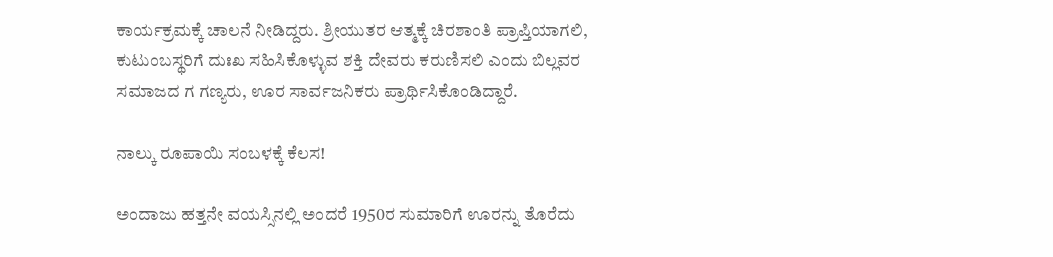ಕಾರ್ಯಕ್ರಮಕ್ಕೆ ಚಾಲನೆ ನೀಡಿದ್ದರು. ಶ್ರೀಯುತರ ಆತ್ಮಕ್ಕೆ ಚಿರಶಾಂತಿ ಪ್ರಾಪ್ತಿಯಾಗಲಿ, ಕುಟುಂಬಸ್ಥರಿಗೆ ದುಃಖ ಸಹಿಸಿಕೊಳ್ಳುವ ಶಕ್ತಿ ದೇವರು ಕರುಣಿಸಲಿ ಎಂದು ಬಿಲ್ಲವರ ಸಮಾಜದ ಗ ಗಣ್ಯರು, ಊರ ಸಾರ್ವಜನಿಕರು ಪ್ರಾರ್ಥಿಸಿಕೊಂಡಿದ್ದಾರೆ.

ನಾಲ್ಕು ರೂಪಾಯಿ ಸಂಬಳಕ್ಕೆ ಕೆಲಸ!

ಅಂದಾಜು ಹತ್ತನೇ ವಯಸ್ಸಿನಲ್ಲಿ ಅಂದರೆ 1950ರ ಸುಮಾರಿಗೆ ಊರನ್ನು ತೊರೆದು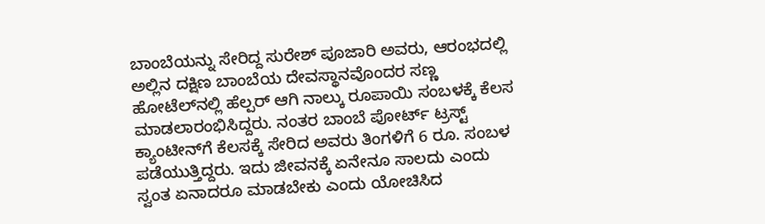ಬಾಂಬೆಯನ್ನು ಸೇರಿದ್ದ ಸುರೇಶ್‌ ಪೂಜಾರಿ ಅವರು, ಆರಂಭದಲ್ಲಿ ಅಲ್ಲಿನ ದಕ್ಷಿಣ ಬಾಂಬೆಯ ದೇವಸ್ಥಾನವೊಂದರ ಸಣ್ಣ ಹೋಟೆಲ್‌ನಲ್ಲಿ ಹೆಲ್ಪರ್‌ ಆಗಿ ನಾಲ್ಕು ರೂಪಾಯಿ ಸಂಬಳಕ್ಕೆ ಕೆಲಸ ಮಾಡಲಾರಂಭಿಸಿದ್ದರು. ನಂತರ ಬಾಂಬೆ ಪೋರ್ಟ್‌ ಟ್ರಸ್ಟ್‌ ಕ್ಯಾಂಟೀನ್‌ಗೆ ಕೆಲಸಕ್ಕೆ ಸೇರಿದ ಅವರು ತಿಂಗಳಿಗೆ 6 ರೂ. ಸಂಬಳ ಪಡೆಯುತ್ತಿದ್ದರು. ಇದು ಜೀವನಕ್ಕೆ ಏನೇನೂ ಸಾಲದು ಎಂದು ಸ್ವಂತ ಏನಾದರೂ ಮಾಡಬೇಕು ಎಂದು ಯೋಚಿಸಿದ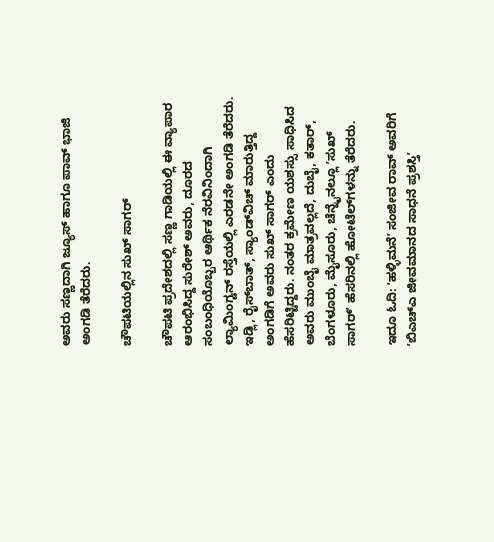ಅವರು ಸಣ್ಣದಾಗಿ ಜ್ಯೂಸ್‌ ಹಾಗೂ ಪಾವ್‌ ಭಾಜಿ ಅಂಗಡಿ ತೆರೆದರು.

ಚೌಪಟಿಯಲ್ಲಿನ ಸುಖ್‌ ಸಾಗರ್‌

ಚೌಪಟಿ ಪ್ರದೇಶದಲ್ಲಿ ಸಣ್ಣ ಗಾಡಿಯಲ್ಲಿ ಈ ವ್ಯಾಪಾರ ಆರಂಭಿಸಿದ್ದ ಸುರೇಶ್‌ ಅವರು, ದೂರದ ಸಂಬಂಧಿಯೊಬ್ಬರ ಆರ್ಥಿಕ ನೆರವಿನಿಂದಾಗಿ ಲ್ಯಾಮಿಂಗ್ಟನ್‌ ರಸ್ತೆಯಲ್ಲಿ ಎರಡನೇ ಅಂಗಡಿ ತೆರೆದರು. ಇಡ್ಲಿ, ರೈಸ್‌ಬಾತ್‌, ಸ್ಯಾಂಡ್‌ವಿಚ್‌ ಮಾರುತ್ತಿದ್ದ ಅಂಗಡಿಗೆ ಅವರು ಸುಖ್‌ ಸಾಗರ್‌ ಎಂದು ಹೆಸರಿಟ್ಟಿದ್ದರು. ನಂತರ ಕ್ರಮೇಣ ಯಶಸ್ಸು ಸಾಧಿಸಿದ ಅವರು ಮುಂಬೈ ಮಾತ್ರವಲ್ಲದೆ, ದುಬೈ, ಕತಾರ್‌, ಬೆಂಗಳೂರು, ಮೈಸೂರು, ಚೆನ್ನೈನಲ್ಲೂ ʼಸುಖ್‌ ಸಾಗರ್‌ʼ ಹೆಸರಿನಲ್ಲಿ ಹೋಟೆಲ್‌ಗಳನ್ನು ತೆರೆದರು.

ಇದೂ ಓದಿ: ʼಹಳ್ಳಿಮನೆʼ ಸಂಜೀವ ರಾವ್‌ ಅವರಿಗೆ ʼಬಿಎಚ್‌ಎ ಜೀವಮಾನದ ಸಾಧನೆ ಪ್ರಶಸ್ತಿʼ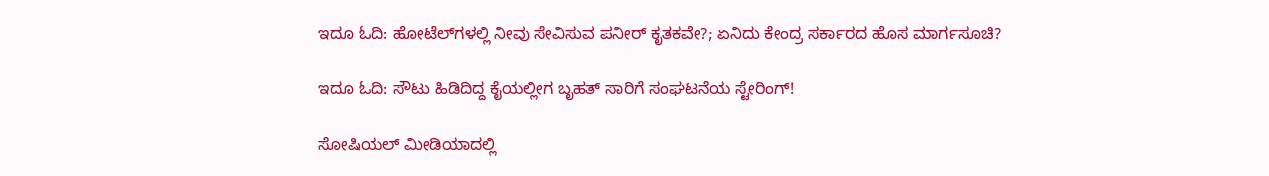ಇದೂ ಓದಿ: ಹೋಟೆಲ್‌ಗಳಲ್ಲಿ ನೀವು ಸೇವಿಸುವ ಪನೀರ್‌ ಕೃತಕವೇ?; ಏನಿದು ಕೇಂದ್ರ ಸರ್ಕಾರದ ಹೊಸ ಮಾರ್ಗಸೂಚಿ?

ಇದೂ ಓದಿ: ಸೌಟು ಹಿಡಿದಿದ್ದ ಕೈಯಲ್ಲೀಗ ಬೃಹತ್‌ ಸಾರಿಗೆ ಸಂಘಟನೆಯ ಸ್ಟೇರಿಂಗ್!

ಸೋಷಿಯಲ್‌ ಮೀಡಿಯಾದಲ್ಲಿ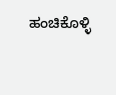ಹಂಚಿಕೊಳ್ಳಿ